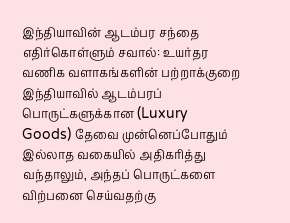இந்தியாவின் ஆடம்பர சந்தை எதிர்கொள்ளும் சவால்: உயர்தர வணிக வளாகங்களின் பற்றாக்குறை
இந்தியாவில் ஆடம்பரப் பொருட்களுக்கான (Luxury Goods) தேவை முன்னெப்போதும் இல்லாத வகையில் அதிகரித்து வந்தாலும், அந்தப் பொருட்களை விற்பனை செய்வதற்கு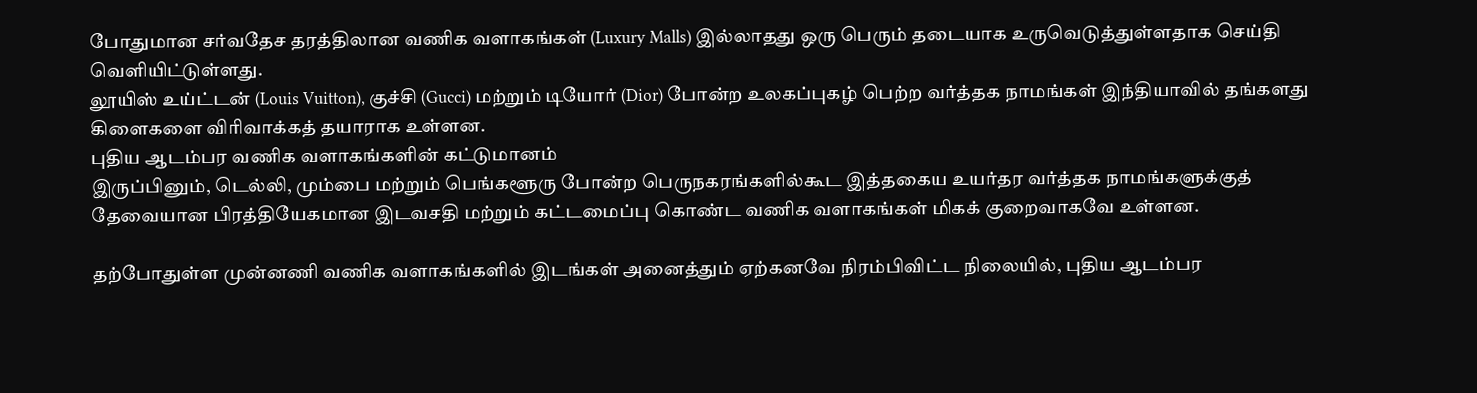போதுமான சர்வதேச தரத்திலான வணிக வளாகங்கள் (Luxury Malls) இல்லாதது ஒரு பெரும் தடையாக உருவெடுத்துள்ளதாக செய்தி வெளியிட்டுள்ளது.
லூயிஸ் உய்ட்டன் (Louis Vuitton), குச்சி (Gucci) மற்றும் டியோர் (Dior) போன்ற உலகப்புகழ் பெற்ற வர்த்தக நாமங்கள் இந்தியாவில் தங்களது கிளைகளை விரிவாக்கத் தயாராக உள்ளன.
புதிய ஆடம்பர வணிக வளாகங்களின் கட்டுமானம்
இருப்பினும், டெல்லி, மும்பை மற்றும் பெங்களூரு போன்ற பெருநகரங்களில்கூட இத்தகைய உயர்தர வர்த்தக நாமங்களுக்குத் தேவையான பிரத்தியேகமான இடவசதி மற்றும் கட்டமைப்பு கொண்ட வணிக வளாகங்கள் மிகக் குறைவாகவே உள்ளன.

தற்போதுள்ள முன்னணி வணிக வளாகங்களில் இடங்கள் அனைத்தும் ஏற்கனவே நிரம்பிவிட்ட நிலையில், புதிய ஆடம்பர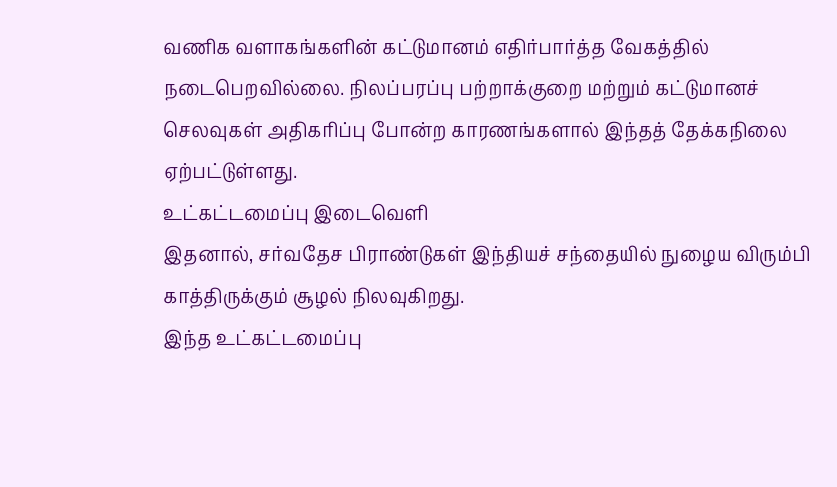வணிக வளாகங்களின் கட்டுமானம் எதிர்பார்த்த வேகத்தில் நடைபெறவில்லை. நிலப்பரப்பு பற்றாக்குறை மற்றும் கட்டுமானச் செலவுகள் அதிகரிப்பு போன்ற காரணங்களால் இந்தத் தேக்கநிலை ஏற்பட்டுள்ளது.
உட்கட்டமைப்பு இடைவெளி
இதனால், சர்வதேச பிராண்டுகள் இந்தியச் சந்தையில் நுழைய விரும்பி காத்திருக்கும் சூழல் நிலவுகிறது.
இந்த உட்கட்டமைப்பு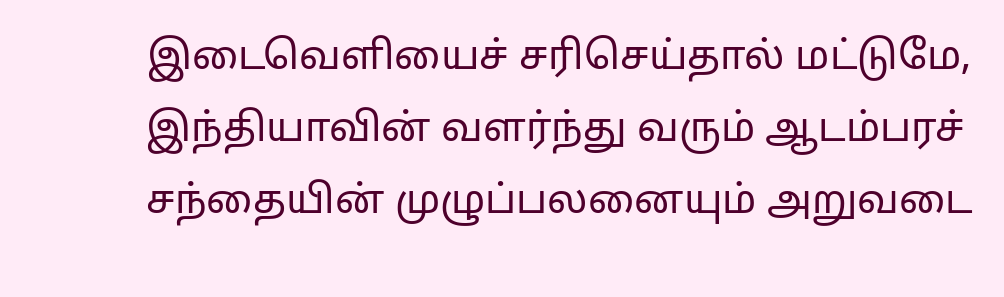இடைவெளியைச் சரிசெய்தால் மட்டுமே, இந்தியாவின் வளர்ந்து வரும் ஆடம்பரச் சந்தையின் முழுப்பலனையும் அறுவடை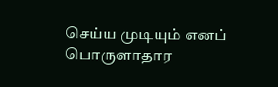செய்ய முடியும் எனப் பொருளாதார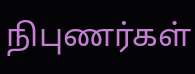நிபுணர்கள்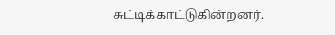சுட்டிக்காட்டுகின்றனர்.